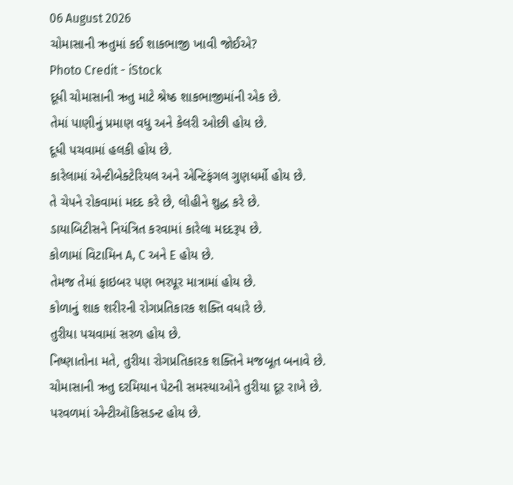06 August 2026
ચોમાસાની ઋતુમાં કઈ શાકભાજી ખાવી જોઈએ?
Photo Credit - iStock
દૂધી ચોમાસાની ઋતુ માટે શ્રેષ્ઠ શાકભાજીમાંની એક છે.
તેમાં પાણીનું પ્રમાણ વધુ અને કેલરી ઓછી હોય છે.
દૂધી પચવામાં હલકી હોય છે.
કારેલામાં એન્ટીબેક્ટેરિયલ અને એન્ટિફંગલ ગુણધર્મો હોય છે.
તે ચેપને રોકવામાં મદદ કરે છે, લોહીને શુદ્ધ કરે છે.
ડાયાબિટીસને નિયંત્રિત કરવામાં કારેલા મદદરૂપ છે.
કોળામાં વિટામિન A, C અને E હોય છે.
તેમજ તેમાં ફાઇબર પણ ભરપૂર માત્રામાં હોય છે.
કોળાનું શાક શરીરની રોગપ્રતિકારક શક્તિ વધારે છે.
તુરીયા પચવામાં સરળ હોય છે.
નિષ્ણાતોના મતે, તુરીયા રોગપ્રતિકારક શક્તિને મજબૂત બનાવે છે.
ચોમાસાની ઋતુ દરમિયાન પેટની સમસ્યાઓને તુરીયા દૂર રાખે છે.
પરવળમાં એન્ટીઑકિસડન્ટ હોય છે.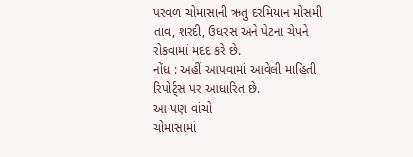પરવળ ચોમાસાની ઋતુ દરમિયાન મોસમી તાવ, શરદી, ઉધરસ અને પેટના ચેપને રોકવામાં મદદ કરે છે.
નોંધ : અહીં આપવામાં આવેલી માહિતી રિપોર્ટ્સ પર આધારિત છે.
આ પણ વાંચો
ચોમાસામાં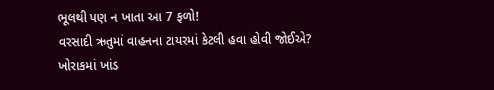ભૂલથી પણ ન ખાતા આ 7 ફળો!
વરસાદી ઋતુમાં વાહનના ટાયરમાં કેટલી હવા હોવી જોઈએ?
ખોરાકમાં ખાંડ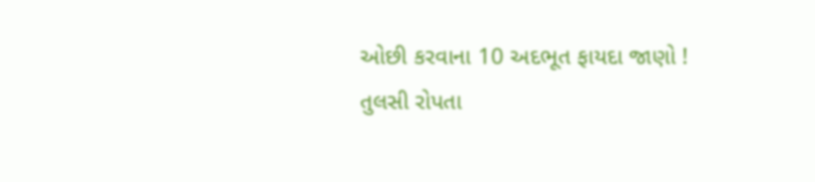ઓછી કરવાના 10 અદભૂત ફાયદા જાણો !
તુલસી રોપતા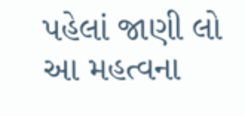પહેલાં જાણી લો આ મહત્વના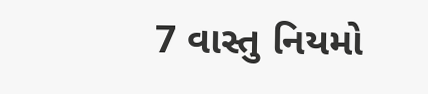7 વાસ્તુ નિયમો